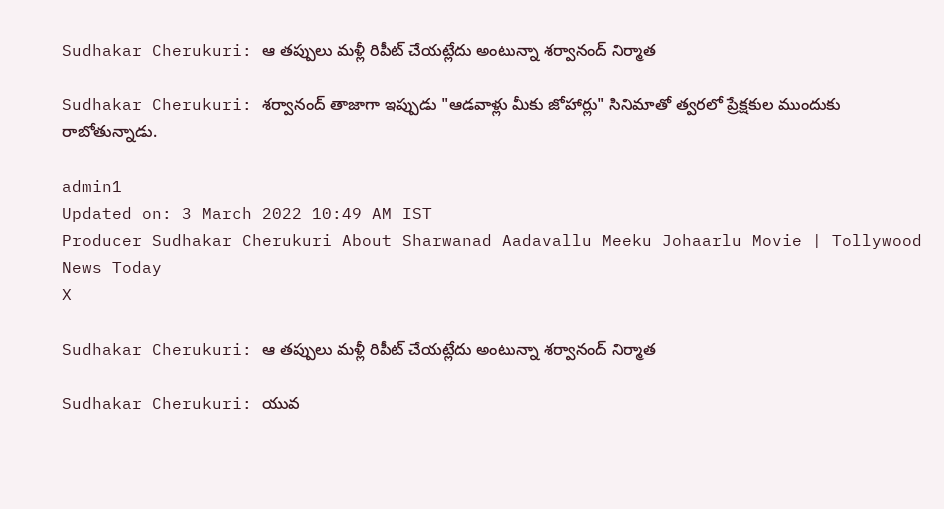Sudhakar Cherukuri: ఆ తప్పులు మళ్లీ రిపీట్ చేయట్లేదు అంటున్నా శర్వానంద్ నిర్మాత

Sudhakar Cherukuri: శర్వానంద్ తాజాగా ఇప్పుడు "ఆడవాళ్లు మీకు జోహార్లు" సినిమాతో త్వరలో ప్రేక్షకుల ముందుకు రాబోతున్నాడు.

admin1
Updated on: 3 March 2022 10:49 AM IST
Producer Sudhakar Cherukuri About Sharwanad Aadavallu Meeku Johaarlu Movie | Tollywood News Today
X

Sudhakar Cherukuri: ఆ తప్పులు మళ్లీ రిపీట్ చేయట్లేదు అంటున్నా శర్వానంద్ నిర్మాత

Sudhakar Cherukuri: యువ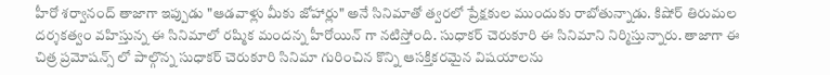హీరో శర్వానంద్ తాజాగా ఇప్పుడు "ఆడవాళ్లు మీకు జోహార్లు" అనే సినిమాతో త్వరలో ప్రేక్షకుల ముందుకు రాబోతున్నాడు. కిషోర్ తిరుమల దర్శకత్వం వహిస్తున్న ఈ సినిమాలో రష్మిక మందన్న హీరోయిన్ గా నటిస్తోంది. సుధాకర్ చెరుకూరి ఈ సినిమాని నిర్మిస్తున్నారు. తాజాగా ఈ చిత్ర ప్రమోషన్స్ లో పాల్గొన్న సుధాకర్ చెరుకూరి సినిమా గురించిన కొన్ని ఆసక్తికరమైన విషయాలను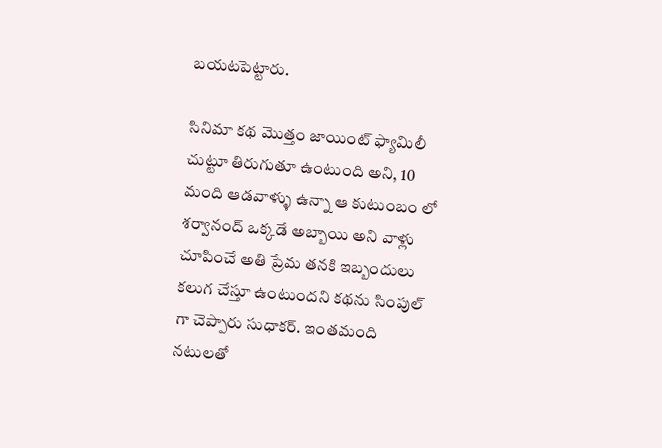బయటపెట్టారు.

సినిమా కథ మొత్తం జాయింట్ ఫ్యామిలీ చుట్టూ తిరుగుతూ ఉంటుంది అని, 10 మంది ఆడవాళ్ళు ఉన్నా ఆ కుటుంబం లో శర్వానంద్ ఒక్కడే అబ్బాయి అని వాళ్లు చూపించే అతి ప్రేమ తనకి ఇబ్బందులు కలుగ చేస్తూ ఉంటుందని కథను సింపుల్ గా చెప్పారు సుధాకర్. ఇంతమంది నటులతో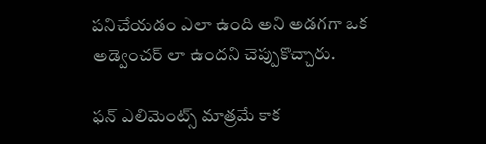పనిచేయడం ఎలా ఉంది అని అడగగా ఒక అడ్వెంచర్ లా ఉందని చెప్పుకొచ్చారు.

ఫన్ ఎలిమెంట్స్ మాత్రమే కాక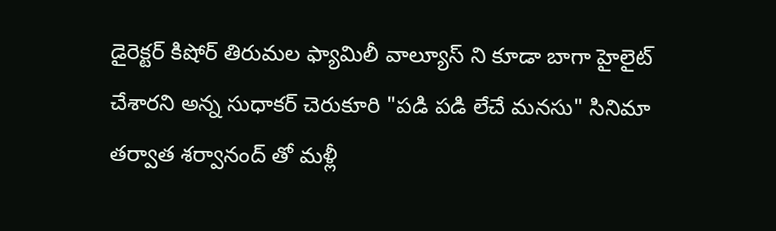డైరెక్టర్ కిషోర్ తిరుమల ఫ్యామిలీ వాల్యూస్ ని కూడా బాగా హైలైట్ చేశారని అన్న సుధాకర్ చెరుకూరి "పడి పడి లేచే మనసు" సినిమా తర్వాత శర్వానంద్ తో మళ్లీ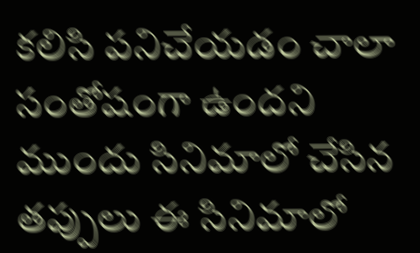కలిసి పనిచేయడం చాలా సంతోషంగా ఉందని ముందు సినిమాలో చేసిన తప్పులు ఈ సినిమాలో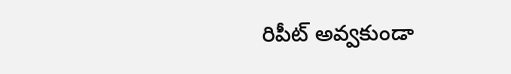రిపీట్ అవ్వకుండా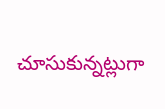చూసుకున్నట్లుగా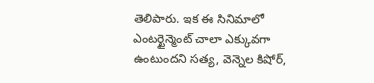తెలిపారు. ఇక ఈ సినిమాలో ఎంటర్టైన్మెంట్ చాలా ఎక్కువగా ఉంటుందని సత్య, వెన్నెల కిషోర్,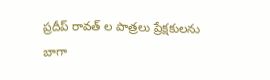ప్రదీప్ రావత్ ల పాత్రలు ప్రేక్షకులను బాగా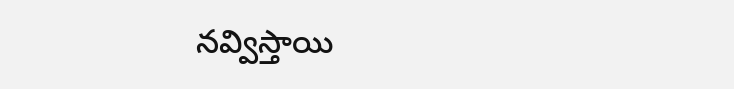నవ్విస్తాయి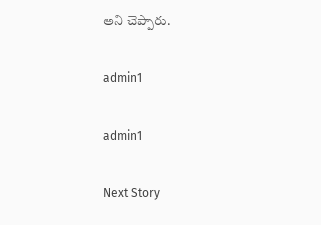అని చెప్పారు.

admin1

admin1

Next Story